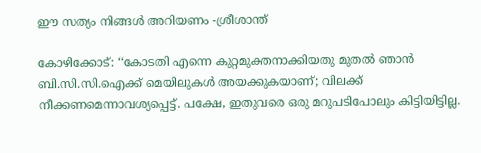ഈ സത്യം നിങ്ങള്‍ അറിയണം -ശ്രീശാന്ത്

കോഴിക്കോട്: ‘‘കോടതി എന്നെ കുറ്റമുക്തനാക്കിയതു മുതല്‍ ഞാന്‍ ബി.സി.സി.ഐക്ക് മെയിലുകള്‍ അയക്കുകയാണ്; വിലക്ക് നീക്കണമെന്നാവശ്യപ്പെട്ട്. പക്ഷേ, ഇതുവരെ ഒരു മറുപടിപോലും കിട്ടിയിട്ടില്ല.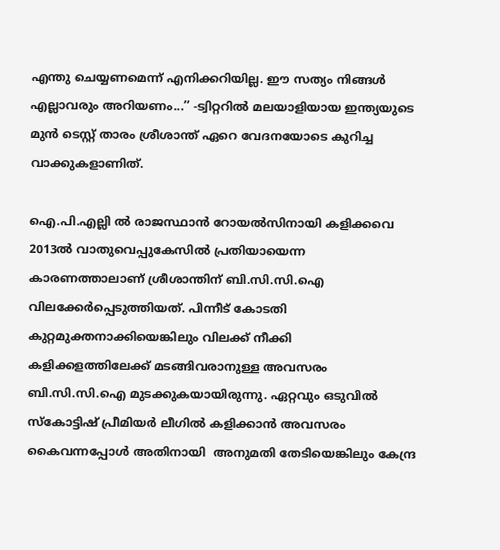എന്തു ചെയ്യണമെന്ന് എനിക്കറിയില്ല. ഈ സത്യം നിങ്ങള്‍ എല്ലാവരും അറിയണം...’’ -ട്വിറ്ററില്‍ മലയാളിയായ ഇന്ത്യയുടെ മുന്‍ ടെസ്റ്റ് താരം ശ്രീശാന്ത് ഏറെ വേദനയോടെ കുറിച്ച വാക്കുകളാണിത്.

ഐ.പി.എല്ലി ല്‍ രാജസ്ഥാന്‍ റോയല്‍സിനായി കളിക്കവെ 2013ല്‍ വാതുവെപ്പുകേസില്‍ പ്രതിയായെന്ന കാരണത്താലാണ് ശ്രീശാന്തിന് ബി.സി.സി.ഐ വിലക്കേര്‍പ്പെടുത്തിയത്. പിന്നീട് കോടതി കുറ്റമുക്തനാക്കിയെങ്കിലും വിലക്ക് നീക്കി കളിക്കളത്തിലേക്ക് മടങ്ങിവരാനുള്ള അവസരം ബി.സി.സി.ഐ മുടക്കുകയായിരുന്നു. ഏറ്റവും ഒടുവില്‍ സ്കോട്ടിഷ് പ്രീമിയര്‍ ലീഗില്‍ കളിക്കാന്‍ അവസരം കൈവന്നപ്പോള്‍ അതിനായി  അനുമതി തേടിയെങ്കിലും കേന്ദ്ര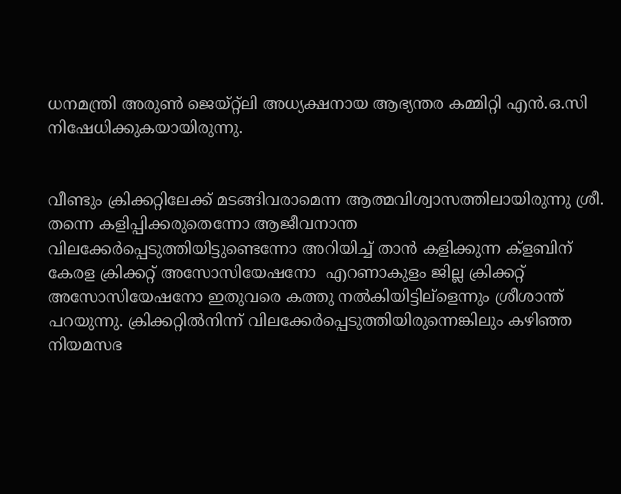ധനമന്ത്രി അരുണ്‍ ജെയ്റ്റ്ലി അധ്യക്ഷനായ ആഭ്യന്തര കമ്മിറ്റി എന്‍.ഒ.സി നിഷേധിക്കുകയായിരുന്നു.


വീണ്ടും ക്രിക്കറ്റിലേക്ക് മടങ്ങിവരാമെന്ന ആത്മവിശ്വാസത്തിലായിരുന്നു ശ്രീ. തന്നെ കളിപ്പിക്കരുതെന്നോ ആജീവനാന്ത വിലക്കേര്‍പ്പെടുത്തിയിട്ടുണ്ടെന്നോ അറിയിച്ച് താന്‍ കളിക്കുന്ന ക്ളബിന് കേരള ക്രിക്കറ്റ് അസോസിയേഷനോ  എറണാകുളം ജില്ല ക്രിക്കറ്റ് അസോസിയേഷനോ ഇതുവരെ കത്തു നല്‍കിയിട്ടില്ളെന്നും ശ്രീശാന്ത് പറയുന്നു. ക്രിക്കറ്റില്‍നിന്ന് വിലക്കേര്‍പ്പെടുത്തിയിരുന്നെങ്കിലും കഴിഞ്ഞ നിയമസഭ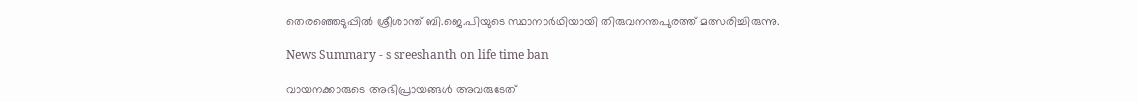തെരഞ്ഞെടുപ്പില്‍ ശ്രീശാന്ത് ബി.ജെ.പിയുടെ സ്ഥാനാര്‍ഥിയായി തിരുവനന്തപുരത്ത് മത്സരിച്ചിരുന്നു.

News Summary - s sreeshanth on life time ban

വായനക്കാരുടെ അഭിപ്രായങ്ങള്‍ അവരുടേത്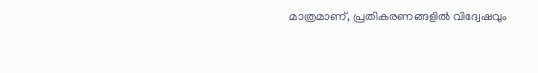മാത്രമാണ്, പ്രതികരണങ്ങളിൽ വിദ്വേഷവും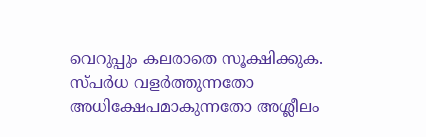വെറുപ്പും കലരാതെ സൂക്ഷിക്കുക. സ്പർധ വളർത്തുന്നതോ അധിക്ഷേപമാകുന്നതോ അശ്ലീലം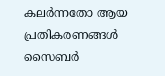കലർന്നതോ ആയ പ്രതികരണങ്ങൾ സൈബർ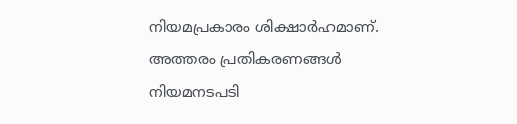നിയമപ്രകാരം ശിക്ഷാർഹമാണ്. അത്തരം പ്രതികരണങ്ങൾ നിയമനടപടി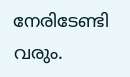നേരിടേണ്ടി വരും.